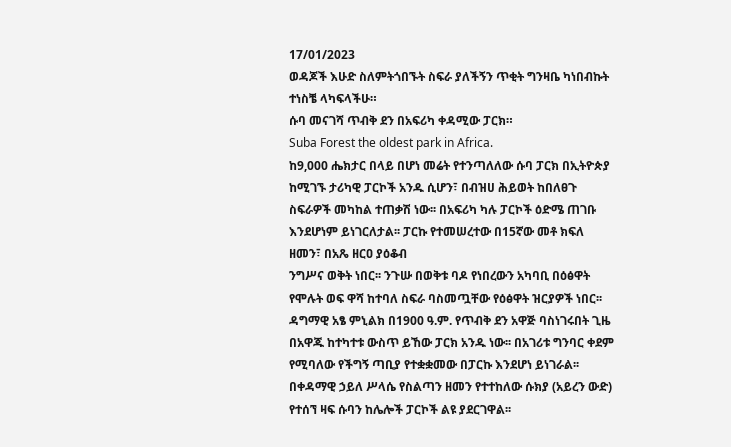17/01/2023
ወዳጆች እሁድ ስለምትጎበኙት ስፍራ ያለችኝን ጥቂት ግንዛቤ ካነበብኩት ተነስቼ ላካፍላችሁ።
ሱባ መናገሻ ጥብቅ ደን በአፍሪካ ቀዳሚው ፓርክ።
Suba Forest the oldest park in Africa.
ከ9,000 ሔክታር በላይ በሆነ መሬት የተንጣለለው ሱባ ፓርክ በኢትዮጵያ ከሚገኙ ታሪካዊ ፓርኮች አንዱ ሲሆን፣ በብዝሀ ሕይወት ከበለፀጉ ስፍራዎች መካከል ተጠቃሽ ነው፡፡ በአፍሪካ ካሉ ፓርኮች ዕድሜ ጠገቡ እንደሆነም ይነገርለታል፡፡ ፓርኩ የተመሠረተው በ15ኛው መቶ ክፍለ ዘመን፣ በአጼ ዘርዐ ያዕቆብ
ንግሥና ወቅት ነበር፡፡ ንጉሡ በወቅቱ ባዶ የነበረውን አካባቢ በዕፅዋት የሞሉት ወፍ ዋሻ ከተባለ ስፍራ ባስመጧቸው የዕፅዋት ዝርያዎች ነበር፡፡
ዳግማዊ አፄ ምኒልክ በ1900 ዓ.ም. የጥብቅ ደን አዋጅ ባስነገሩበት ጊዜ በአዋጁ ከተካተቱ ውስጥ ይኸው ፓርክ አንዱ ነው፡፡ በአገሪቱ ግንባር ቀደም የሚባለው የችግኝ ጣቢያ የተቋቋመው በፓርኩ እንደሆነ ይነገራል፡፡
በቀዳማዊ ኃይለ ሥላሴ የስልጣን ዘመን የተተከለው ሱክያ (አይረን ውድ) የተሰኘ ዛፍ ሱባን ከሌሎች ፓርኮች ልዩ ያደርገዋል፡፡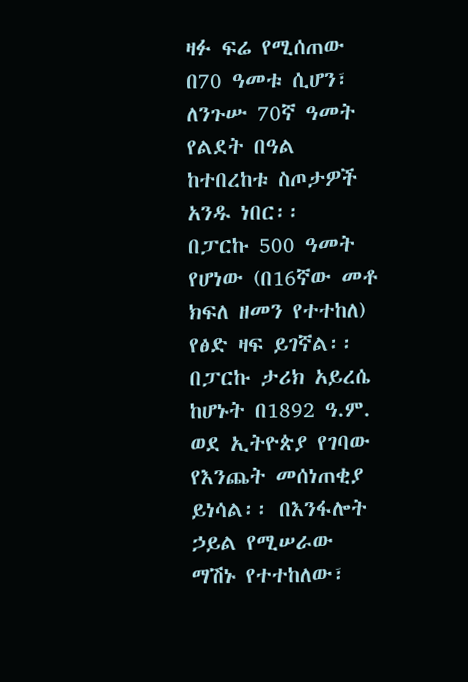ዛፉ ፍሬ የሚሰጠው በ70 ዓመቱ ሲሆን፣ ለንጉሡ 70ኛ ዓመት የልደት በዓል ከተበረከቱ ስጦታዎች አንዱ ነበር፡፡
በፓርኩ 500 ዓመት የሆነው (በ16ኛው መቶ ክፍለ ዘመን የተተከለ) የፅድ ዛፍ ይገኛል፡፡ በፓርኩ ታሪክ አይረሴ ከሆኑት በ1892 ዓ.ም. ወደ ኢትዮጵያ የገባው የእንጨት መሰነጠቂያ ይነሳል፡፡ በእንፋሎት ኃይል የሚሠራው ማሽኑ የተተከለው፣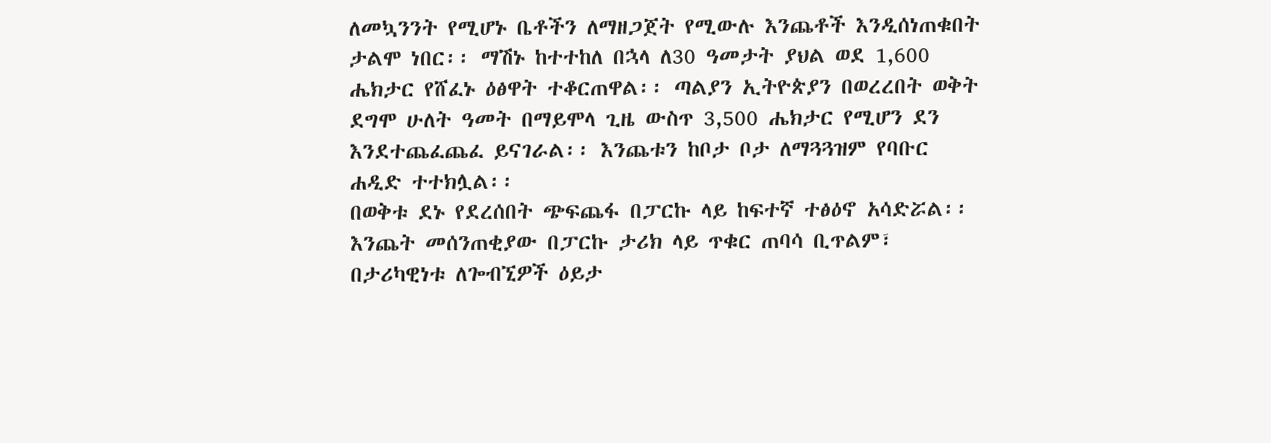ለመኳንንት የሚሆኑ ቤቶችን ለማዘጋጀት የሚውሉ እንጨቶች እንዲሰነጠቁበት ታልሞ ነበር፡፡ ማሽኑ ከተተከለ በኋላ ለ30 ዓመታት ያህል ወደ 1,600 ሔክታር የሸፈኑ ዕፅዋት ተቆርጠዋል፡፡ ጣልያን ኢትዮጵያን በወረረበት ወቅት ደግሞ ሁለት ዓመት በማይሞላ ጊዜ ውስጥ 3,500 ሔክታር የሚሆን ደን እንደተጨፈጨፈ ይናገራል፡፡ እንጨቱን ከቦታ ቦታ ለማጓጓዝም የባቡር ሐዲድ ተተክሏል፡፡
በወቅቱ ደኑ የደረሰበት ጭፍጨፋ በፓርኩ ላይ ከፍተኛ ተፅዕኖ አሳድሯል፡፡ እንጨት መሰንጠቂያው በፓርኩ ታሪክ ላይ ጥቁር ጠባሳ ቢጥልም፣ በታሪካዊነቱ ለጐብኚዎች ዕይታ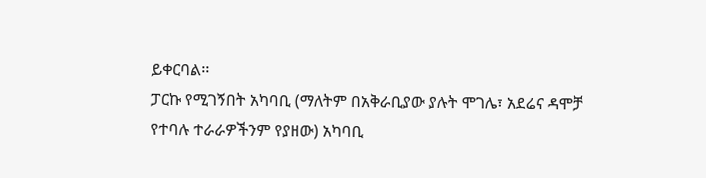ይቀርባል፡፡
ፓርኩ የሚገኝበት አካባቢ (ማለትም በአቅራቢያው ያሉት ሞገሌ፣ አደሬና ዳሞቻ የተባሉ ተራራዎችንም የያዘው) አካባቢ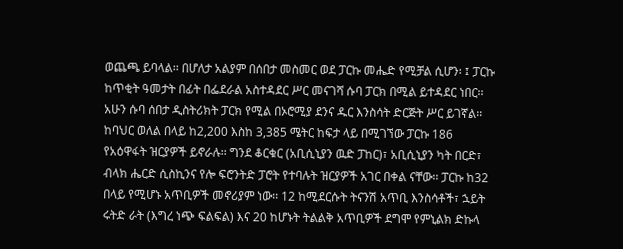ወጨጫ ይባላል፡፡ በሆለታ አልያም በሰበታ መስመር ወደ ፓርኩ መሔድ የሚቻል ሲሆን፡ ፤ ፓርኩ ከጥቂት ዓመታት በፊት በፌደራል አስተዳደር ሥር መናገሻ ሱባ ፓርክ በሚል ይተዳደር ነበር፡፡ አሁን ሱባ ሰበታ ዲስትሪክት ፓርክ የሚል በኦሮሚያ ደንና ዱር እንስሳት ድርጅት ሥር ይገኛል፡፡
ከባህር ወለል በላይ ከ2,200 እስከ 3,385 ሜትር ከፍታ ላይ በሚገኘው ፓርኩ 186 የአዕዋፋት ዝርያዎች ይኖራሉ፡፡ ግንደ ቆርቁር (አቢሲኒያን ዉድ ፓከር)፣ አቢሲኒያን ካት በርድ፣ ብላክ ሔርድ ሲስኪንና የሎ ፍሮንትድ ፓሮት የተባሉት ዝርያዎች አገር በቀል ናቸው፡፡ ፓርኩ ከ32 በላይ የሚሆኑ አጥቢዎች መኖሪያም ነው፡፡ 12 ከሚደርሱት ትናንሽ አጥቢ እንስሳቶች፣ ኋይት ሩትድ ራት (እግረ ነጭ ፍልፍል) እና 20 ከሆኑት ትልልቅ አጥቢዎች ደግሞ የምኒልክ ድኩላ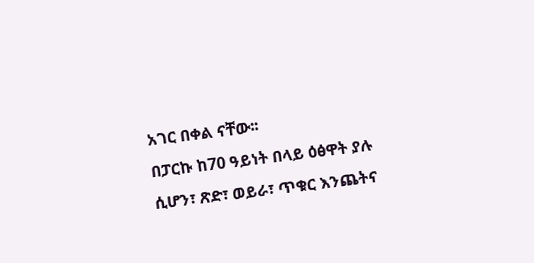አገር በቀል ናቸው፡፡
በፓርኩ ከ70 ዓይነት በላይ ዕፅዋት ያሉ ሲሆን፣ ጽድ፣ ወይራ፣ ጥቁር እንጨትና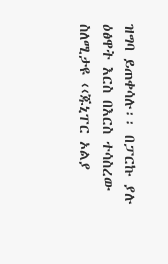ዝግባ ይጠቀሳሉ፡፡ በፓርኩ ያሉ ዕፅዋት እርስ በእርስ ተሳስረው ስለሚታዩ ‹‹ጁኒፐር ኦልያ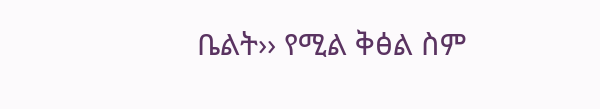ቤልት›› የሚል ቅፅል ስም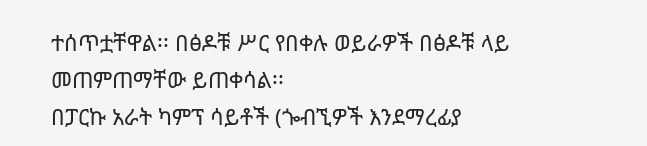ተሰጥቷቸዋል፡፡ በፅዶቹ ሥር የበቀሉ ወይራዎች በፅዶቹ ላይ መጠምጠማቸው ይጠቀሳል፡፡
በፓርኩ አራት ካምፕ ሳይቶች (ጐብኚዎች እንደማረፊያ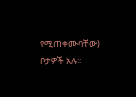የሚጠቀሙባቸው) ቦታዎች አሉ፡፡